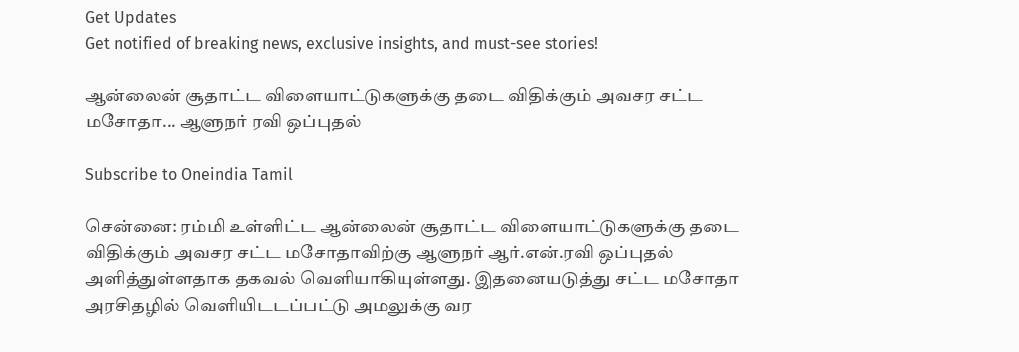Get Updates
Get notified of breaking news, exclusive insights, and must-see stories!

ஆன்லைன் சூதாட்ட விளையாட்டுகளுக்கு தடை விதிக்கும் அவசர சட்ட மசோதா... ஆளுநர் ரவி ஒப்புதல்

Subscribe to Oneindia Tamil

சென்னை: ரம்மி உள்ளிட்ட ஆன்லைன் சூதாட்ட விளையாட்டுகளுக்கு தடை விதிக்கும் அவசர சட்ட மசோதாவிற்கு ஆளுநர் ஆர்.என்.ரவி ஒப்புதல் அளித்துள்ளதாக தகவல் வெளியாகியுள்ளது. இதனையடுத்து சட்ட மசோதா அரசிதழில் வெளியிடடப்பட்டு அமலுக்கு வர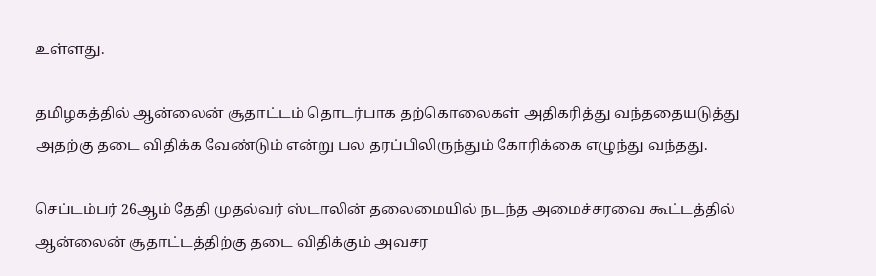உள்ளது.

தமிழகத்தில் ஆன்லைன் சூதாட்டம் தொடர்பாக தற்கொலைகள் அதிகரித்து வந்ததையடுத்து அதற்கு தடை விதிக்க வேண்டும் என்று பல தரப்பிலிருந்தும் கோரிக்கை எழுந்து வந்தது.

செப்டம்பர் 26ஆம் தேதி முதல்வர் ஸ்டாலின் தலைமையில் நடந்த அமைச்சரவை கூட்டத்தில் ஆன்லைன் சூதாட்டத்திற்கு தடை விதிக்கும் அவசர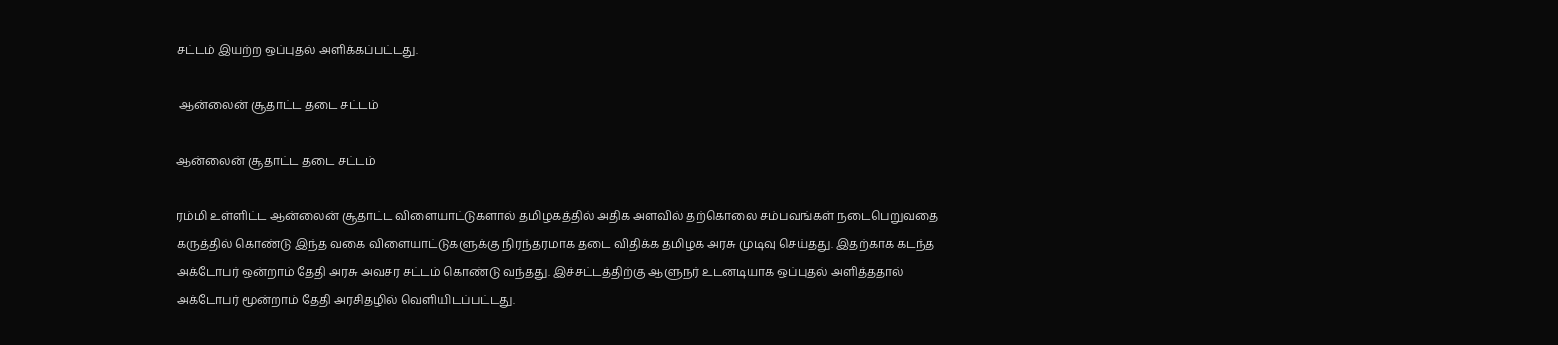சட்டம் இயற்ற ஒப்புதல் அளிக்கப்பட்டது.

 ஆன்லைன் சூதாட்ட தடை சட்டம்

ஆன்லைன் சூதாட்ட தடை சட்டம்

ரம்மி உள்ளிட்ட ஆன்லைன் சூதாட்ட விளையாட்டுகளால் தமிழகத்தில் அதிக அளவில் தற்கொலை சம்பவங்கள் நடைபெறுவதை கருத்தில் கொண்டு இந்த வகை விளையாட்டுகளுக்கு நிரந்தரமாக தடை விதிக்க தமிழக அரசு முடிவு செய்தது. இதற்காக கடந்த அக்டோபர் ஒன்றாம் தேதி அரசு அவசர சட்டம் கொண்டு வந்தது. இச்சட்டத்திற்கு ஆளுநர் உடனடியாக ஒப்புதல் அளித்ததால் அக்டோபர் மூன்றாம் தேதி அரசிதழில் வெளியிடப்பட்டது.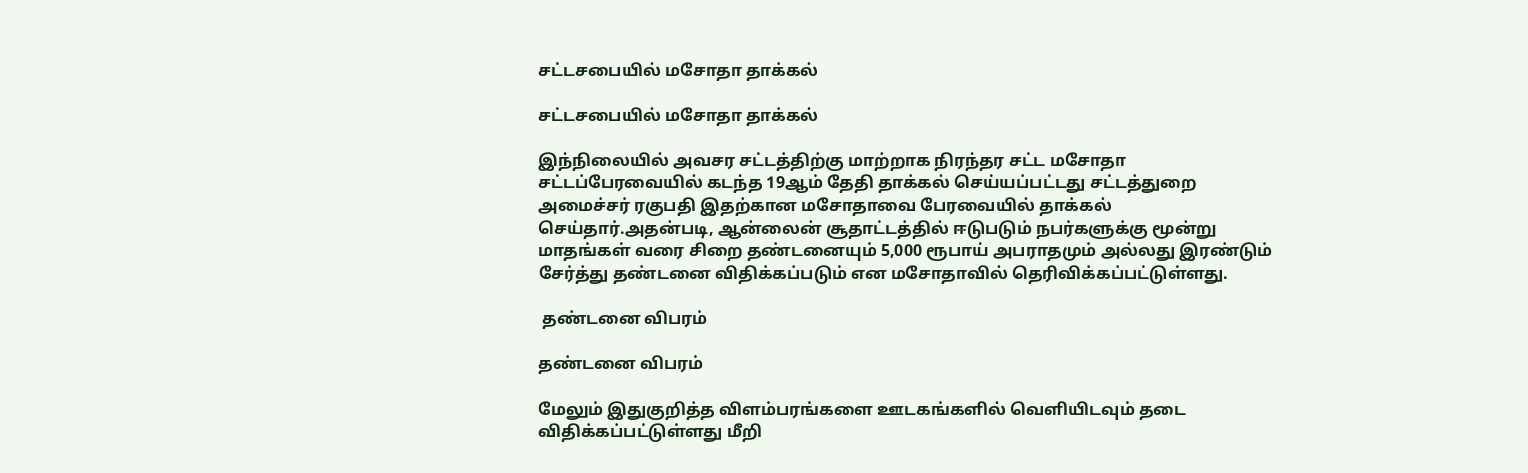சட்டசபையில் மசோதா தாக்கல்

சட்டசபையில் மசோதா தாக்கல்

இந்நிலையில் அவசர சட்டத்திற்கு மாற்றாக நிரந்தர சட்ட மசோதா சட்டப்பேரவையில் கடந்த 19ஆம் தேதி தாக்கல் செய்யப்பட்டது சட்டத்துறை அமைச்சர் ரகுபதி இதற்கான மசோதாவை பேரவையில் தாக்கல் செய்தார்.அதன்படி, ஆன்லைன் சூதாட்டத்தில் ஈடுபடும் நபர்களுக்கு மூன்று மாதங்கள் வரை சிறை தண்டனையும் 5,000 ரூபாய் அபராதமும் அல்லது இரண்டும் சேர்த்து தண்டனை விதிக்கப்படும் என மசோதாவில் தெரிவிக்கப்பட்டுள்ளது.

 தண்டனை விபரம்

தண்டனை விபரம்

மேலும் இதுகுறித்த விளம்பரங்களை ஊடகங்களில் வெளியிடவும் தடை விதிக்கப்பட்டுள்ளது மீறி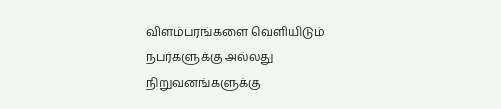விளம்பரங்களை வெளியிடும் நபர்களுக்கு அல்லது நிறுவனங்களுக்கு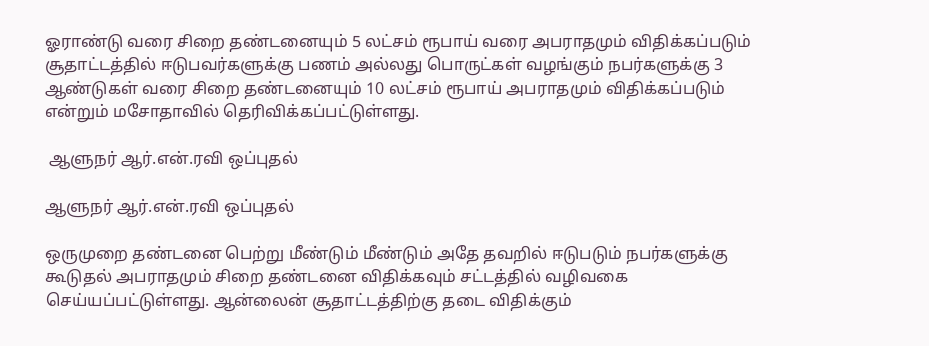ஓராண்டு வரை சிறை தண்டனையும் 5 லட்சம் ரூபாய் வரை அபராதமும் விதிக்கப்படும் சூதாட்டத்தில் ஈடுபவர்களுக்கு பணம் அல்லது பொருட்கள் வழங்கும் நபர்களுக்கு 3 ஆண்டுகள் வரை சிறை தண்டனையும் 10 லட்சம் ரூபாய் அபராதமும் விதிக்கப்படும் என்றும் மசோதாவில் தெரிவிக்கப்பட்டுள்ளது.

 ஆளுநர் ஆர்.என்.ரவி ஒப்புதல்

ஆளுநர் ஆர்.என்.ரவி ஒப்புதல்

ஒருமுறை தண்டனை பெற்று மீண்டும் மீண்டும் அதே தவறில் ஈடுபடும் நபர்களுக்கு கூடுதல் அபராதமும் சிறை தண்டனை விதிக்கவும் சட்டத்தில் வழிவகை செய்யப்பட்டுள்ளது. ஆன்லைன் சூதாட்டத்திற்கு தடை விதிக்கும்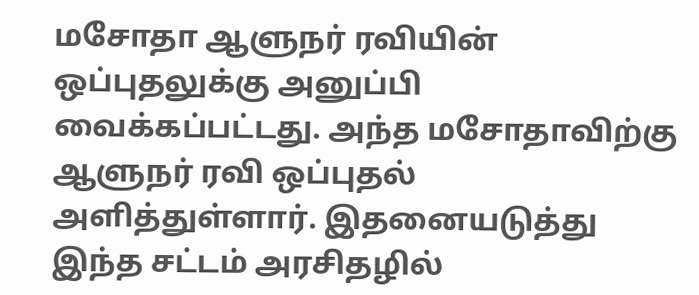மசோதா ஆளுநர் ரவியின் ஒப்புதலுக்கு அனுப்பி வைக்கப்பட்டது. அந்த மசோதாவிற்கு ஆளுநர் ரவி ஒப்புதல் அளித்துள்ளார். இதனையடுத்து இந்த சட்டம் அரசிதழில்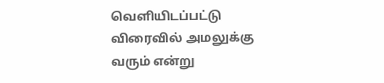வெளியிடப்பட்டு விரைவில் அமலுக்கு வரும் என்று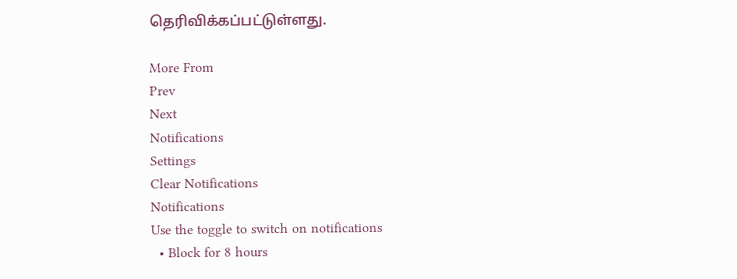தெரிவிக்கப்பட்டுள்ளது.

More From
Prev
Next
Notifications
Settings
Clear Notifications
Notifications
Use the toggle to switch on notifications
  • Block for 8 hours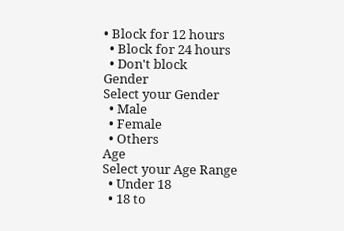• Block for 12 hours
  • Block for 24 hours
  • Don't block
Gender
Select your Gender
  • Male
  • Female
  • Others
Age
Select your Age Range
  • Under 18
  • 18 to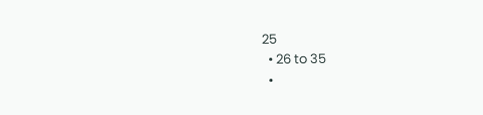25
  • 26 to 35
  •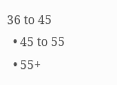36 to 45
  • 45 to 55
  • 55+